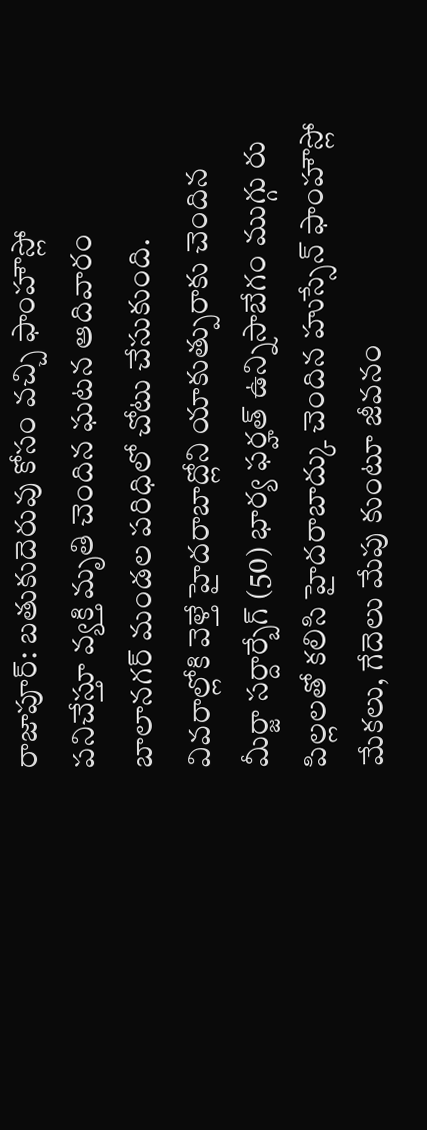రాజాపూర్: బతుకుదెరువు కోసం వచ్చి ఫాంహౌస్లో పనిచేస్తూ వ్యక్తి మృతి చెందిన ఘటన ఆదివారం బాలానగర్ మండల పరిధిలో చోటు చేసుకుంది. వివరాల్లోకి వెళ్తే హైదరాబాద్లోని యాకుత్పురాకు చెందిన మీర్జా సర్దార్బేగ్ (50) భార్య ఫర్హత్ ఉన్నిసాబేగం ముగ్గు రు పిల్లలతో కలిసి హైదరాబాద్కు చెందిన హుస్సేన్ ఫాంహౌస్లో మేకలు, గేదెలు మేపు కుంటూ జీవనం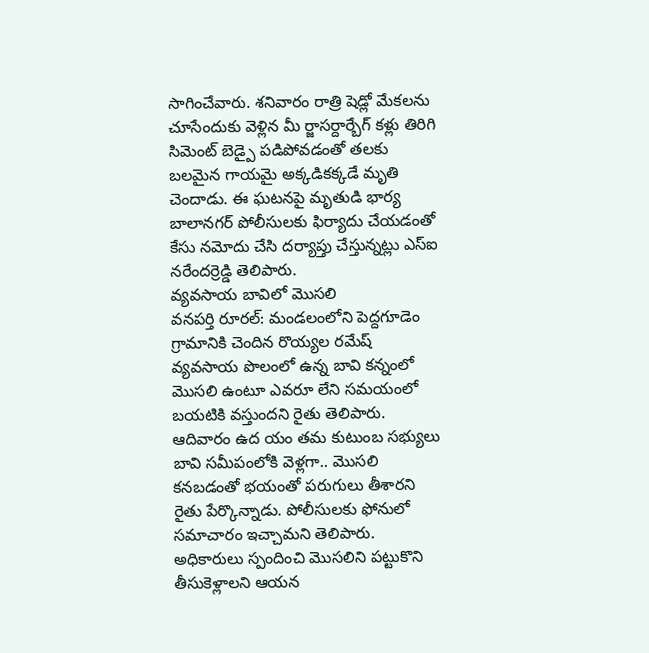సాగించేవారు. శనివారం రాత్రి షెడ్లో మేకలను చూసేందుకు వెళ్లిన మీ ర్జాసర్దార్బేగ్ కళ్లు తిరిగి సిమెంట్ బెడ్పై పడిపోవడంతో తలకు బలమైన గాయమై అక్కడికక్కడే మృతి చెందాడు. ఈ ఘటనపై మృతుడి భార్య బాలానగర్ పోలీసులకు ఫిర్యాదు చేయడంతో కేసు నమోదు చేసి దర్యాప్తు చేస్తున్నట్లు ఎస్ఐ నరేందర్రెడ్డి తెలిపారు.
వ్యవసాయ బావిలో మొసలి
వనపర్తి రూరల్: మండలంలోని పెద్దగూడెం గ్రామానికి చెందిన రొయ్యల రమేష్ వ్యవసాయ పొలంలో ఉన్న బావి కన్నంలో మొసలి ఉంటూ ఎవరూ లేని సమయంలో బయటికి వస్తుందని రైతు తెలిపారు. ఆదివారం ఉద యం తమ కుటుంబ సభ్యులు బావి సమీపంలోకి వెళ్లగా.. మొసలి కనబడంతో భయంతో పరుగులు తీశారని రైతు పేర్కొన్నాడు. పోలీసులకు ఫోనులో సమాచారం ఇచ్చామని తెలిపారు. అధికారులు స్పందించి మొసలిని పట్టుకొని తీసుకెళ్లాలని ఆయన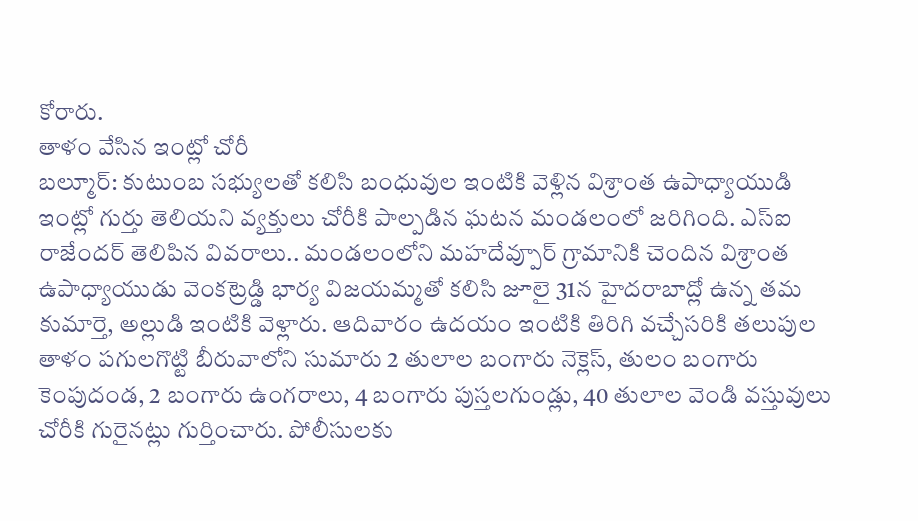కోరారు.
తాళం వేసిన ఇంట్లో చోరీ
బల్మూర్: కుటుంబ సభ్యులతో కలిసి బంధువుల ఇంటికి వెళ్లిన విశ్రాంత ఉపాధ్యాయుడి ఇంట్లో గుర్తు తెలియని వ్యక్తులు చోరీకి పాల్పడిన ఘటన మండలంలో జరిగింది. ఎస్ఐ రాజేందర్ తెలిపిన వివరాలు.. మండలంలోని మహదేవ్పూర్ గ్రామానికి చెందిన విశ్రాంత ఉపాధ్యాయుడు వెంకట్రెడ్డి భార్య విజయమ్మతో కలిసి జూలై 31న హైదరాబాద్లో ఉన్న తమ కుమార్తె, అల్లుడి ఇంటికి వెళ్లారు. ఆదివారం ఉదయం ఇంటికి తిరిగి వచ్చేసరికి తలుపుల తాళం పగులగొట్టి బీరువాలోని సుమారు 2 తులాల బంగారు నెక్లెస్, తులం బంగారు కెంపుదండ, 2 బంగారు ఉంగరాలు, 4 బంగారు పుస్తలగుండ్లు, 40 తులాల వెండి వస్తువులు చోరీకి గురైనట్లు గుర్తించారు. పోలీసులకు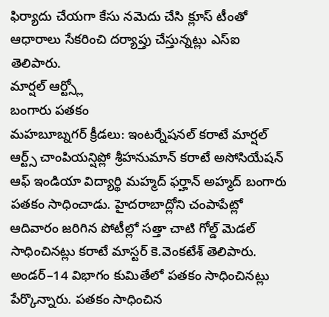ఫిర్యాదు చేయగా కేసు నమెదు చేసి క్లూస్ టీంతో ఆధారాలు సేకరించి దర్యాప్తు చేస్తున్నట్లు ఎస్ఐ తెలిపారు.
మార్షల్ ఆర్ట్స్లో
బంగారు పతకం
మహబూబ్నగర్ క్రీడలు: ఇంటర్నేషనల్ కరాటే మార్షల్ ఆర్ట్స్ చాంపియన్షిప్లో శ్రీహనుమాన్ కరాటే అసోసియేషన్ ఆఫ్ ఇండియా విద్యార్థి మహ్మద్ ఫర్హాన్ అహ్మద్ బంగారు పతకం సాధించాడు. హైదరాబాద్లోని చంపాపేట్లో ఆదివారం జరిగిన పోటీల్లో సత్తా చాటి గోల్డ్ మెడల్ సాధించినట్లు కరాటే మాస్టర్ కె.వెంకటేశ్ తెలిపారు. అండర్–14 విభాగం కుమితేలో పతకం సాధించినట్లు పేర్కొన్నారు. పతకం సాధించిన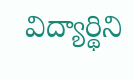విద్యార్థిని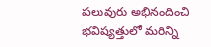పలువురు అభినందించి భవిష్యత్తులో మరిన్ని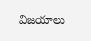విజయాలు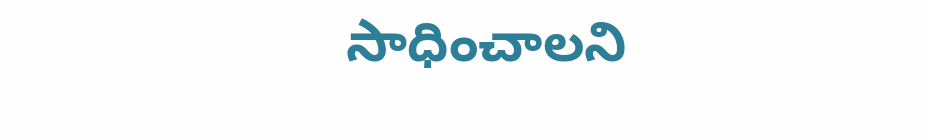సాధించాలని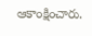ఆకాంక్షించారు.